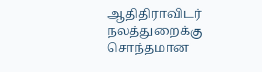ஆதிதிராவிடர் நலத்துறைக்கு சொந்தமான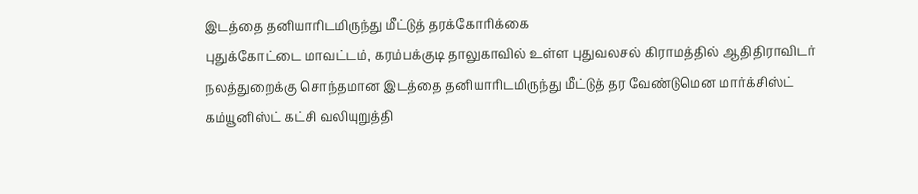இடத்தை தனியாரிடமிருந்து மீட்டுத் தரக்கோரிக்கை
புதுக்கோட்டை மாவட்டம், கரம்பக்குடி தாலுகாவில் உள்ள புதுவலசல் கிராமத்தில் ஆதிதிராவிடர் நலத்துறைக்கு சொந்தமான இடத்தை தனியாரிடமிருந்து மீட்டுத் தர வேண்டுமென மார்க்சிஸ்ட் கம்யூனிஸ்ட் கட்சி வலியுறுத்தி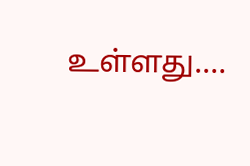உள்ளது.…